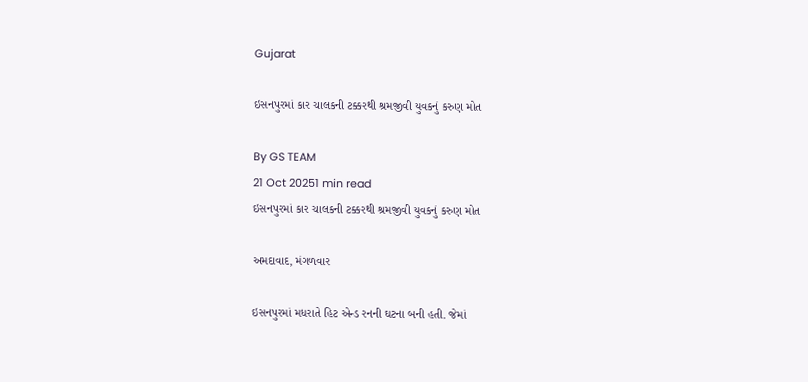Gujarat

ઇસનપુરમાં કાર ચાલકની ટક્કરથી શ્રમજીવી યુવકનું કરુણ મોત

By GS TEAM
21 Oct 20251 min read
ઇસનપુરમાં કાર ચાલકની ટક્કરથી શ્રમજીવી યુવકનું કરુણ મોત

અમદાવાદ, મંગળવાર

ઇસનપુરમાં મધરાતે હિટ એન્ડ રનની ઘટના બની હતી. જેમાં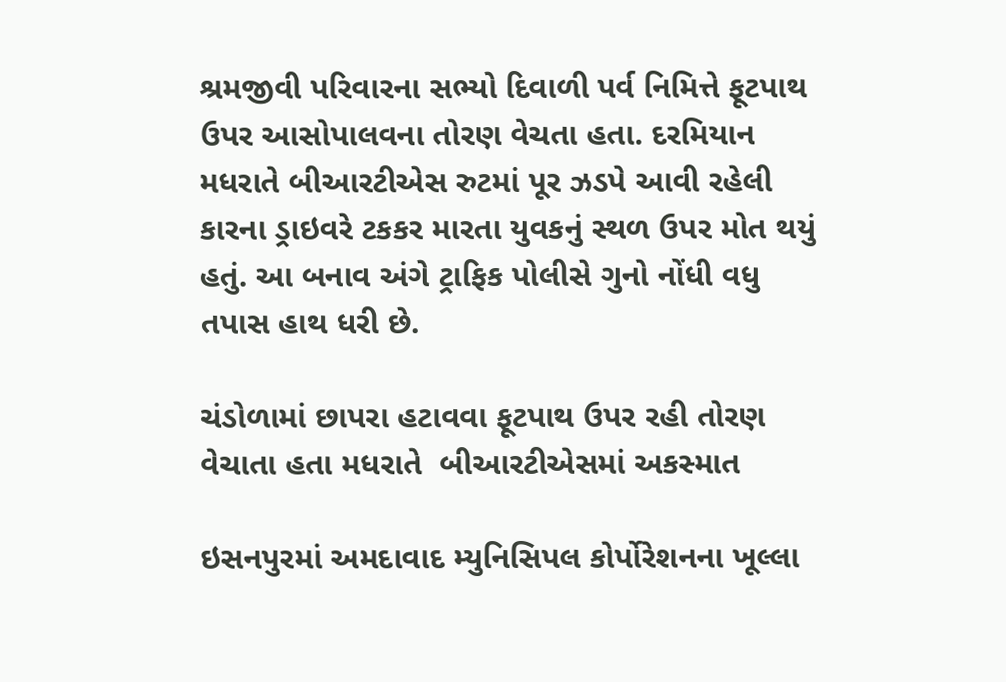શ્રમજીવી પરિવારના સભ્યો દિવાળી પર્વ નિમિત્તે ફૂટપાથ ઉપર આસોપાલવના તોરણ વેચતા હતા. દરમિયાન મધરાતે બીઆરટીએસ રુટમાં પૂર ઝડપે આવી રહેલી કારના ડ્રાઇવરે ટકકર મારતા યુવકનું સ્થળ ઉપર મોત થયું હતું. આ બનાવ અંગે ટ્રાફિક પોલીસે ગુનો નોંધી વધુ તપાસ હાથ ધરી છે.

ચંડોળામાં છાપરા હટાવવા ફૂટપાથ ઉપર રહી તોરણ વેચાતા હતા મધરાતે  બીઆરટીએસમાં અકસ્માત

ઇસનપુરમાં અમદાવાદ મ્યુનિસિપલ કોર્પોરેશનના ખૂલ્લા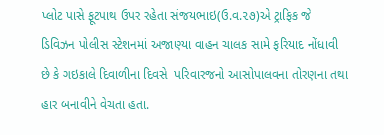પ્લોટ પાસે ફૂટપાથ ઉપર રહેતા સંજયભાઇ(ઉ.વ.૨૭)એ ટ્રાફિક જે ડિવિઝન પોલીસ સ્ટેશનમાં અજાણ્યા વાહન ચાલક સામે ફરિયાદ નોંધાવી છે કે ગઇકાલે દિવાળીના દિવસે  પરિવારજનો આસોપાલવના તોરણના તથા હાર બનાવીને વેચતા હતા.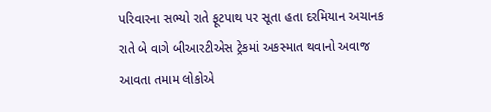પરિવારના સભ્યો રાતે ફૂટપાથ પર સૂતા હતા દરમિયાન અચાનક રાતે બે વાગે બીઆરટીએસ ટ્રેકમાં અકસ્માત થવાનો અવાજ આવતા તમામ લોકોએ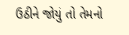ઉઠીને જોયું તો તેમનો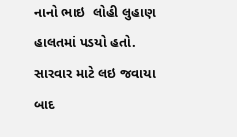નાનો ભાઇ  લોહી લુહાણ હાલતમાં પડયો હતો.  સારવાર માટે લઇ જવાયા બાદ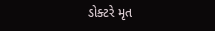ડોક્ટરે મૃત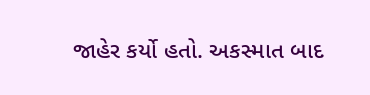જાહેર કર્યો હતો. અકસ્માત બાદ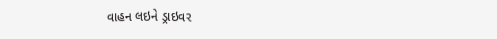વાહન લઇને ડ્રાઇવર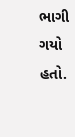ભાગી ગયો હતો.